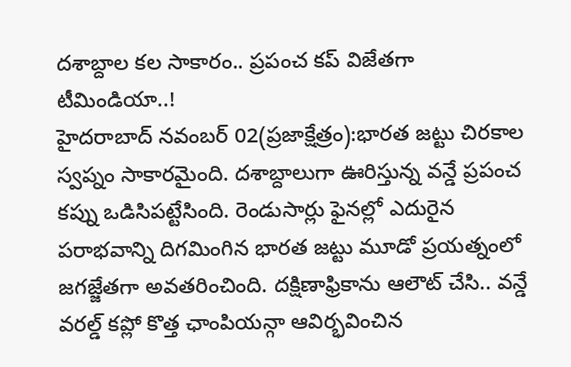దశాబ్దాల కల సాకారం.. ప్రపంచ కప్ విజేతగా టీమిండియా..!
హైదరాబాద్ నవంబర్ 02(ప్రజాక్షేత్రం):భారత జట్టు చిరకాల స్వప్నం సాకారమైంది. దశాబ్దాలుగా ఊరిస్తున్న వన్డే ప్రపంచ కప్ను ఒడిసిపట్టేసింది. రెండుసార్లు ఫైనల్లో ఎదురైన పరాభవాన్ని దిగమింగిన భారత జట్టు మూడో ప్రయత్నంలో జగజ్జేతగా అవతరించింది. దక్షిణాఫ్రికాను ఆలౌట్ చేసి.. వన్డే వరల్డ్ కప్లో కొత్త ఛాంపియన్గా ఆవిర్భవించిన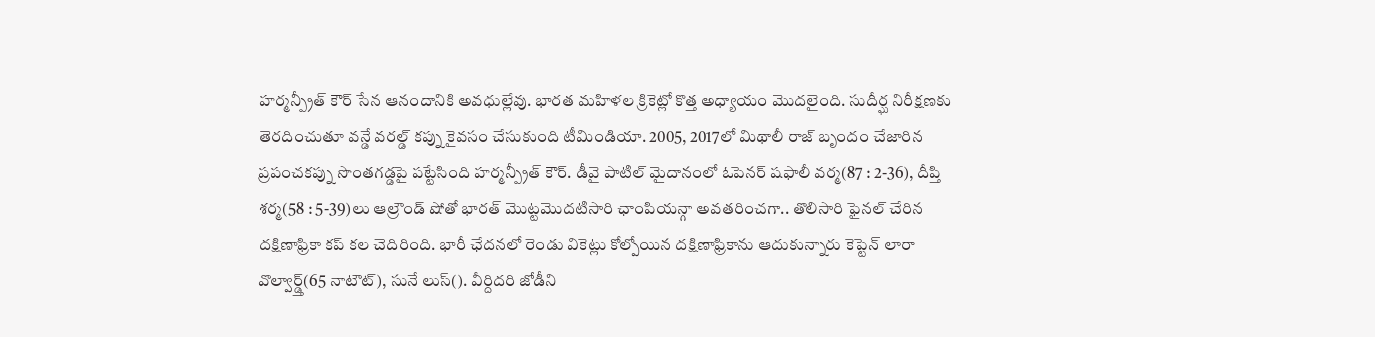హర్మన్ప్రీత్ కౌర్ సేన ఆనందానికి అవధుల్లేవు. భారత మహిళల క్రికెట్లో కొత్త అధ్యాయం మొదలైంది. సుదీర్ఘ నిరీక్షణకు తెరదించుతూ వన్డే వరల్డ్ కప్ను కైవసం చేసుకుంది టీమిండియా. 2005, 2017లో మిథాలీ రాజ్ బృందం చేజారిన ప్రపంచకప్ను సొంతగడ్డపై పట్టేసింది హర్మన్ప్రీత్ కౌర్. డీవై పాటిల్ మైదానంలో ఓపెనర్ షఫాలీ వర్మ(87 : 2-36), దీప్తి శర్మ(58 : 5-39)లు ఆల్రౌండ్ షోతో భారత్ మొట్టమొదటిసారి ఛాంపియన్గా అవతరించగా.. తొలిసారి ఫైనల్ చేరిన దక్షిణాఫ్రికా కప్ కల చెదిరింది. భారీ ఛేదనలో రెండు వికెట్లు కోల్పోయిన దక్షిణాఫ్రికాను ఆదుకున్నారు కెప్టెన్ లారా వొల్వార్డ్త్(65 నాటౌట్), సునే లుస్(). వీర్దిదరి జోడీని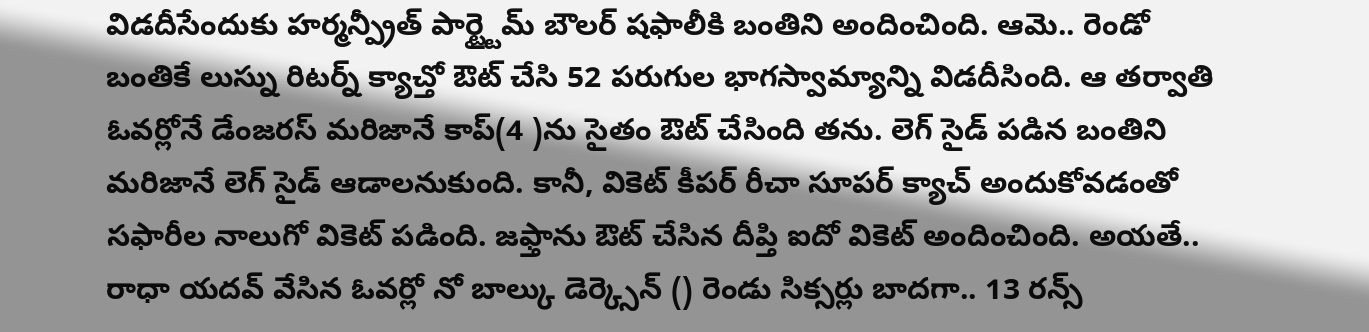విడదీసేందుకు హర్మన్ప్రీత్ పార్ట్టైమ్ బౌలర్ షఫాలీకి బంతిని అందించింది. ఆమె.. రెండో బంతికే లుస్ను రిటర్న్ క్యాచ్తో ఔట్ చేసి 52 పరుగుల భాగస్వామ్యాన్ని విడదీసింది. ఆ తర్వాతి ఓవర్లోనే డేంజరస్ మరిజానే కాప్(4 )ను సైతం ఔట్ చేసింది తను. లెగ్ సైడ్ పడిన బంతిని మరిజానే లెగ్ సైడ్ ఆడాలనుకుంది. కానీ, వికెట్ కీపర్ రీచా సూపర్ క్యాచ్ అందుకోవడంతో సఫారీల నాలుగో వికెట్ పడింది. జఫ్తాను ఔట్ చేసిన దీప్తి ఐదో వికెట్ అందించింది. అయతే.. రాధా యదవ్ వేసిన ఓవర్లో నో బాల్కు డెర్క్సెన్ () రెండు సిక్సర్లు బాదగా.. 13 రన్స్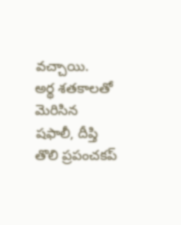వచ్చాయి.
అర్థ శతకాలతో మెరిసిన షఫాలీ, దీప్తి
తొలి ప్రపంచకప్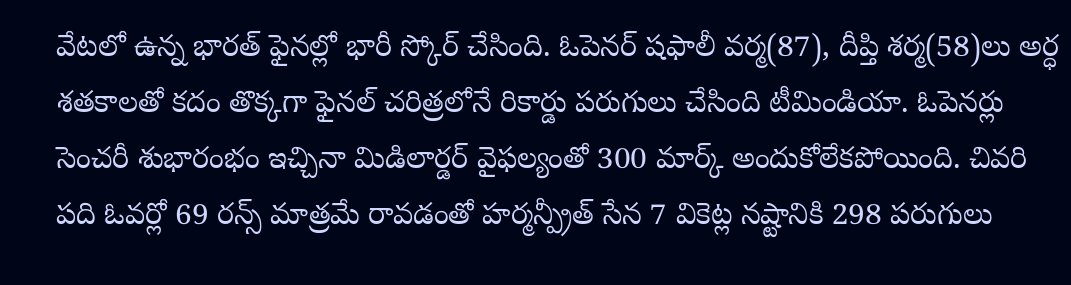వేటలో ఉన్న భారత్ ఫైనల్లో భారీ స్కోర్ చేసింది. ఓపెనర్ షఫాలీ వర్మ(87), దీప్తి శర్మ(58)లు అర్ధ శతకాలతో కదం తొక్కగా ఫైనల్ చరిత్రలోనే రికార్డు పరుగులు చేసింది టీమిండియా. ఓపెనర్లు సెంచరీ శుభారంభం ఇచ్చినా మిడిలార్డర్ వైఫల్యంతో 300 మార్క్ అందుకోలేకపోయింది. చివరి పది ఓవర్లో 69 రన్స్ మాత్రమే రావడంతో హర్మన్ప్రీత్ సేన 7 వికెట్ల నష్టానికి 298 పరుగులు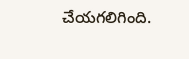చేయగలిగింది.